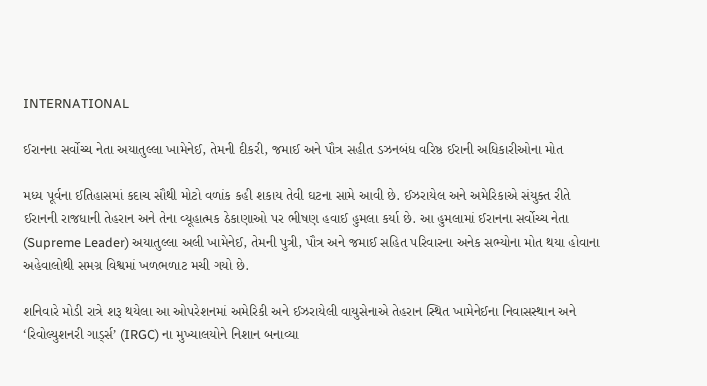INTERNATIONAL

ઈરાનના સર્વોચ્ચ નેતા અયાતુલ્લા ખામેનેઈ, તેમની દીકરી, જમાઈ અને પૌત્ર સહીત ડઝનબંધ વરિષ્ઠ ઈરાની અધિકારીઓના મોત

મધ્ય પૂર્વના ઈતિહાસમાં કદાચ સૌથી મોટો વળાંક કહી શકાય તેવી ઘટના સામે આવી છે. ઈઝરાયેલ અને અમેરિકાએ સંયુક્ત રીતે ઈરાનની રાજધાની તેહરાન અને તેના વ્યૂહાત્મક ઠેકાણાઓ પર ભીષણ હવાઈ હુમલા કર્યા છે. આ હુમલામાં ઈરાનના સર્વોચ્ચ નેતા (Supreme Leader) અયાતુલ્લા અલી ખામેનેઈ, તેમની પુત્રી, પૌત્ર અને જમાઈ સહિત પરિવારના અનેક સભ્યોના મોત થયા હોવાના અહેવાલોથી સમગ્ર વિશ્વમાં ખળભળાટ મચી ગયો છે.

શનિવારે મોડી રાત્રે શરૂ થયેલા આ ઓપરેશનમાં અમેરિકી અને ઈઝરાયેલી વાયુસેનાએ તેહરાન સ્થિત ખામેનેઈના નિવાસસ્થાન અને ‘રિવોલ્યુશનરી ગાર્ડ્સ’ (IRGC) ના મુખ્યાલયોને નિશાન બનાવ્યા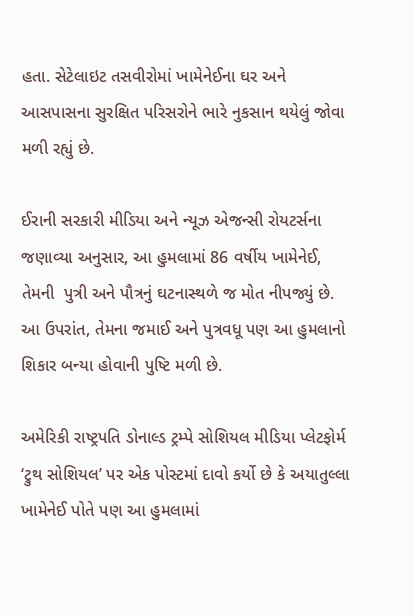હતા. સેટેલાઇટ તસવીરોમાં ખામેનેઈના ઘર અને આસપાસના સુરક્ષિત પરિસરોને ભારે નુકસાન થયેલું જોવા મળી રહ્યું છે.

ઈરાની સરકારી મીડિયા અને ન્યૂઝ એજન્સી રોયટર્સના જણાવ્યા અનુસાર, આ હુમલામાં 86 વર્ષીય ખામેનેઈ, તેમની  પુત્રી અને પૌત્રનું ઘટનાસ્થળે જ મોત નીપજ્યું છે. આ ઉપરાંત, તેમના જમાઈ અને પુત્રવધૂ પણ આ હુમલાનો શિકાર બન્યા હોવાની પુષ્ટિ મળી છે.

અમેરિકી રાષ્ટ્રપતિ ડોનાલ્ડ ટ્રમ્પે સોશિયલ મીડિયા પ્લેટફોર્મ ‘ટ્રુથ સોશિયલ’ પર એક પોસ્ટમાં દાવો કર્યો છે કે અયાતુલ્લા ખામેનેઈ પોતે પણ આ હુમલામાં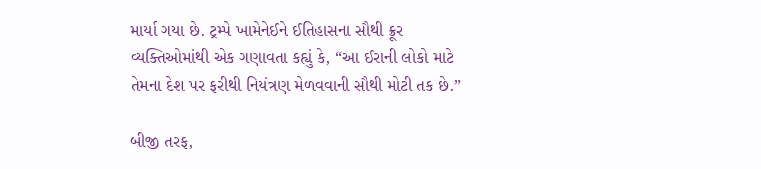માર્યા ગયા છે. ટ્રમ્પે ખામેનેઈને ઈતિહાસના સૌથી ક્રૂર વ્યક્તિઓમાંથી એક ગણાવતા કહ્યું કે, “આ ઈરાની લોકો માટે તેમના દેશ પર ફરીથી નિયંત્રણ મેળવવાની સૌથી મોટી તક છે.”

બીજી તરફ,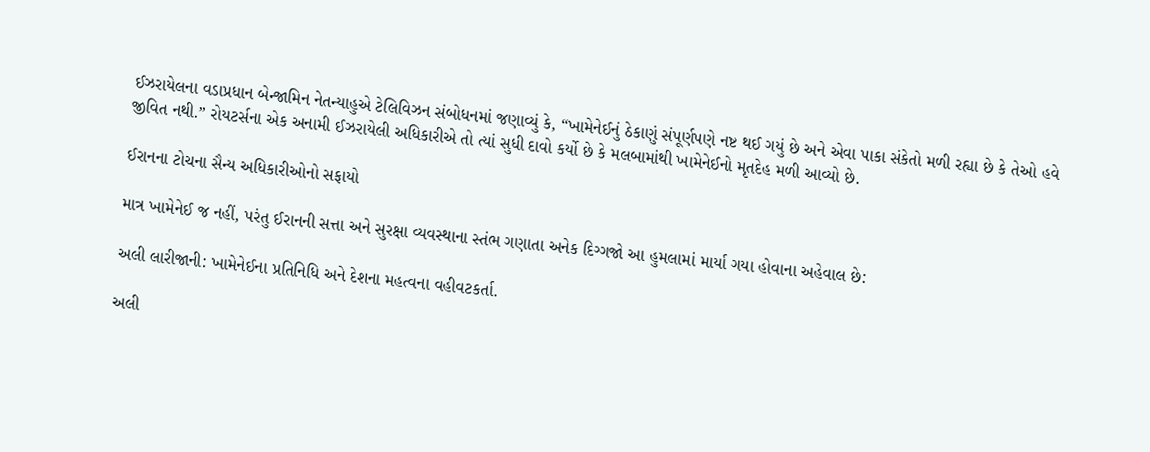ઈઝરાયેલના વડાપ્રધાન બેન્જામિન નેતન્યાહુએ ટેલિવિઝન સંબોધનમાં જણાવ્યું કે, “ખામેનેઈનું ઠેકાણું સંપૂર્ણપણે નષ્ટ થઈ ગયું છે અને એવા પાકા સંકેતો મળી રહ્યા છે કે તેઓ હવે જીવિત નથી.” રોયટર્સના એક અનામી ઈઝરાયેલી અધિકારીએ તો ત્યાં સુધી દાવો કર્યો છે કે મલબામાંથી ખામેનેઈનો મૃતદેહ મળી આવ્યો છે.

ઈરાનના ટોચના સૈન્ય અધિકારીઓનો સફાયો

માત્ર ખામેનેઈ જ નહીં, પરંતુ ઈરાનની સત્તા અને સુરક્ષા વ્યવસ્થાના સ્તંભ ગણાતા અનેક દિગ્ગજો આ હુમલામાં માર્યા ગયા હોવાના અહેવાલ છે:

અલી લારીજાની: ખામેનેઈના પ્રતિનિધિ અને દેશના મહત્વના વહીવટકર્તા.

અલી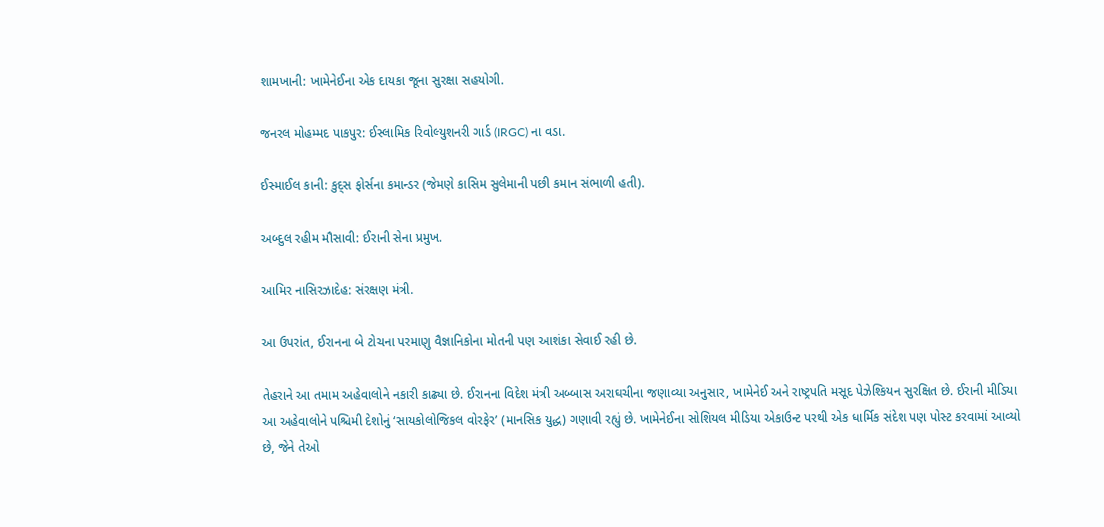શામખાની: ખામેનેઈના એક દાયકા જૂના સુરક્ષા સહયોગી.

જનરલ મોહમ્મદ પાકપુર: ઈસ્લામિક રિવોલ્યુશનરી ગાર્ડ (IRGC) ના વડા.

ઈસ્માઈલ કાની: કુદ્સ ફોર્સના કમાન્ડર (જેમણે કાસિમ સુલેમાની પછી કમાન સંભાળી હતી).

અબ્દુલ રહીમ મૌસાવી: ઈરાની સેના પ્રમુખ.

આમિર નાસિરઝાદેહ: સંરક્ષણ મંત્રી.

આ ઉપરાંત, ઈરાનના બે ટોચના પરમાણુ વૈજ્ઞાનિકોના મોતની પણ આશંકા સેવાઈ રહી છે.

તેહરાને આ તમામ અહેવાલોને નકારી કાઢ્યા છે. ઈરાનના વિદેશ મંત્રી અબ્બાસ અરાઘચીના જણાવ્યા અનુસાર, ખામેનેઈ અને રાષ્ટ્રપતિ મસૂદ પેઝેશ્કિયન સુરક્ષિત છે. ઈરાની મીડિયા આ અહેવાલોને પશ્ચિમી દેશોનું ‘સાયકોલોજિકલ વોરફેર’ (માનસિક યુદ્ધ) ગણાવી રહ્યું છે. ખામેનેઈના સોશિયલ મીડિયા એકાઉન્ટ પરથી એક ધાર્મિક સંદેશ પણ પોસ્ટ કરવામાં આવ્યો છે, જેને તેઓ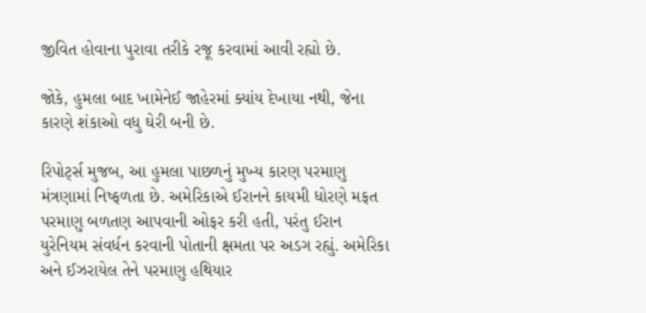જીવિત હોવાના પુરાવા તરીકે રજૂ કરવામાં આવી રહ્યો છે.

જોકે, હુમલા બાદ ખામેનેઈ જાહેરમાં ક્યાંય દેખાયા નથી, જેના કારણે શંકાઓ વધુ ઘેરી બની છે.

રિપોર્ટ્સ મુજબ, આ હુમલા પાછળનું મુખ્ય કારણ પરમાણુ મંત્રણામાં નિષ્ફળતા છે. અમેરિકાએ ઈરાનને કાયમી ધોરણે મફત પરમાણુ બળતણ આપવાની ઓફર કરી હતી, પરંતુ ઈરાન યુરેનિયમ સંવર્ધન કરવાની પોતાની ક્ષમતા પર અડગ રહ્યું. અમેરિકા અને ઈઝરાયેલ તેને પરમાણુ હથિયાર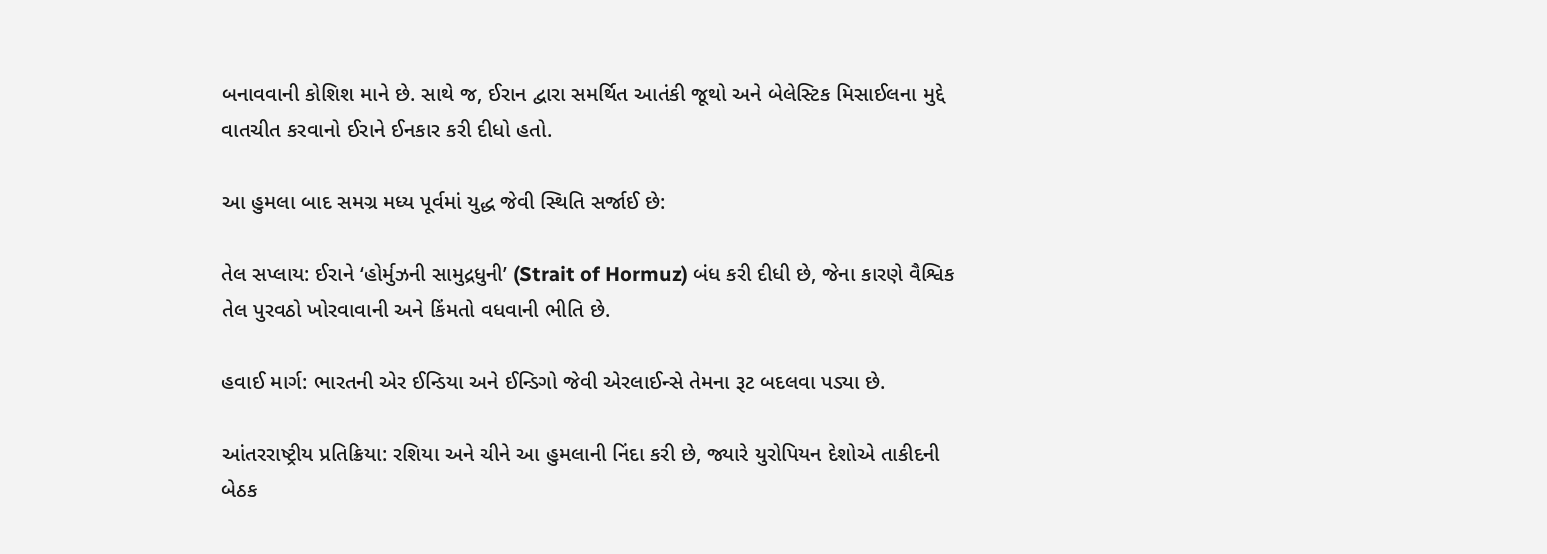બનાવવાની કોશિશ માને છે. સાથે જ, ઈરાન દ્વારા સમર્થિત આતંકી જૂથો અને બેલેસ્ટિક મિસાઈલના મુદ્દે વાતચીત કરવાનો ઈરાને ઈનકાર કરી દીધો હતો.

આ હુમલા બાદ સમગ્ર મધ્ય પૂર્વમાં યુદ્ધ જેવી સ્થિતિ સર્જાઈ છે:

તેલ સપ્લાય: ઈરાને ‘હોર્મુઝની સામુદ્રધુની’ (Strait of Hormuz) બંધ કરી દીધી છે, જેના કારણે વૈશ્વિક તેલ પુરવઠો ખોરવાવાની અને કિંમતો વધવાની ભીતિ છે.

હવાઈ માર્ગ: ભારતની એર ઈન્ડિયા અને ઈન્ડિગો જેવી એરલાઈન્સે તેમના રૂટ બદલવા પડ્યા છે.

આંતરરાષ્ટ્રીય પ્રતિક્રિયા: રશિયા અને ચીને આ હુમલાની નિંદા કરી છે, જ્યારે યુરોપિયન દેશોએ તાકીદની બેઠક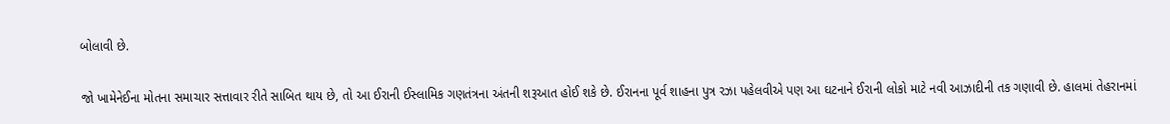બોલાવી છે.

જો ખામેનેઈના મોતના સમાચાર સત્તાવાર રીતે સાબિત થાય છે, તો આ ઈરાની ઈસ્લામિક ગણતંત્રના અંતની શરૂઆત હોઈ શકે છે. ઈરાનના પૂર્વ શાહના પુત્ર રઝા પહેલવીએ પણ આ ઘટનાને ઈરાની લોકો માટે નવી આઝાદીની તક ગણાવી છે. હાલમાં તેહરાનમાં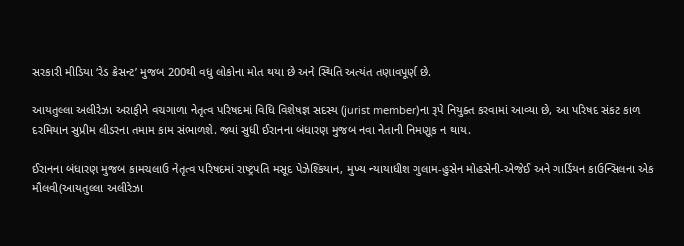સરકારી મીડિયા ‘રેડ ક્રેસન્ટ’ મુજબ 200થી વધુ લોકોના મોત થયા છે અને સ્થિતિ અત્યંત તણાવપૂર્ણ છે.

આયતુલ્લા અલીરેઝા અરાફીને વચગાળા નેતૃત્વ પરિષદમાં વિધિ વિશેષજ્ઞ સદસ્ય (jurist member)ના રૂપે નિયુક્ત કરવામાં આવ્યા છે, આ પરિષદ સંકટ કાળ દરમિયાન સુપ્રીમ લીડરના તમામ કામ સંભાળશે. જ્યાં સુધી ઈરાનના બંધારણ મુજબ નવા નેતાની નિમણૂક ન થાય.

ઈરાનના બંધારણ મુજબ કામચલાઉ નેતૃત્વ પરિષદમાં રાષ્ટ્રપતિ મસૂદ પેઝેશ્કિયાન, મુખ્ય ન્યાયાધીશ ગુલામ-હુસેન મોહસેની-એજેઈ અને ગાર્ડિયન કાઉન્સિલના એક મૌલવી(આયતુલ્લા અલીરેઝા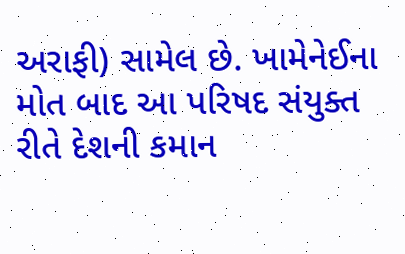અરાફી) સામેલ છે. ખામેનેઈના મોત બાદ આ પરિષદ સંયુક્ત રીતે દેશની કમાન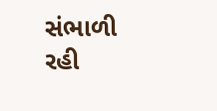સંભાળી રહી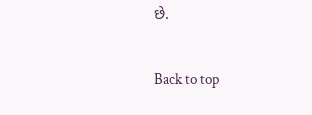છે.

Back to top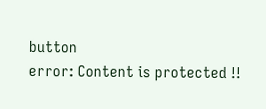button
error: Content is protected !!